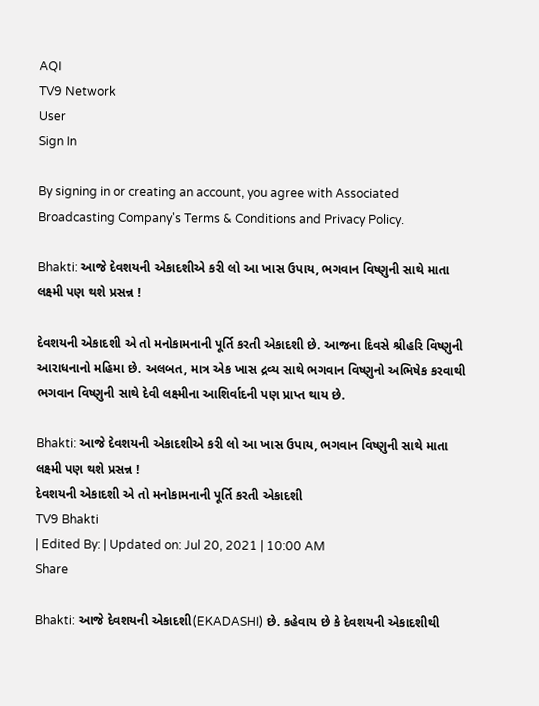AQI
TV9 Network
User
Sign In

By signing in or creating an account, you agree with Associated Broadcasting Company's Terms & Conditions and Privacy Policy.

Bhakti: આજે દેવશયની એકાદશીએ કરી લો આ ખાસ ઉપાય, ભગવાન વિષ્ણુની સાથે માતા લક્ષ્મી પણ થશે પ્રસન્ન !

દેવશયની એકાદશી એ તો મનોકામનાની પૂર્તિ કરતી એકાદશી છે. આજના દિવસે શ્રીહરિ વિષ્ણુની આરાધનાનો મહિમા છે. અલબત, માત્ર એક ખાસ દ્રવ્ય સાથે ભગવાન વિષ્ણુનો અભિષેક કરવાથી ભગવાન વિષ્ણુની સાથે દેવી લક્ષ્મીના આશિર્વાદની પણ પ્રાપ્ત થાય છે.

Bhakti: આજે દેવશયની એકાદશીએ કરી લો આ ખાસ ઉપાય, ભગવાન વિષ્ણુની સાથે માતા લક્ષ્મી પણ થશે પ્રસન્ન !
દેવશયની એકાદશી એ તો મનોકામનાની પૂર્તિ કરતી એકાદશી
TV9 Bhakti
| Edited By: | Updated on: Jul 20, 2021 | 10:00 AM
Share

Bhakti: આજે દેવશયની એકાદશી(EKADASHI) છે. કહેવાય છે કે દેવશયની એકાદશીથી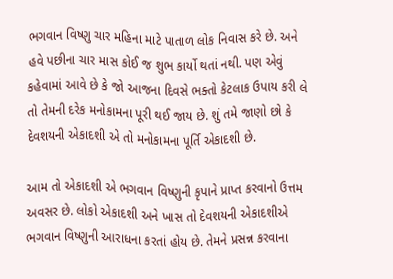ભગવાન વિષ્ણુ ચાર મહિના માટે પાતાળ લોક નિવાસ કરે છે. અને હવે પછીના ચાર માસ કોઈ જ શુભ કાર્યો થતાં નથી. પણ એવું કહેવામાં આવે છે કે જો આજના દિવસે ભક્તો કેટલાક ઉપાય કરી લે તો તેમની દરેક મનોકામના પૂરી થઈ જાય છે. શું તમે જાણો છો કે દેવશયની એકાદશી એ તો મનોકામના પૂર્તિ એકાદશી છે.

આમ તો એકાદશી એ ભગવાન વિષ્ણુની કૃપાને પ્રાપ્ત કરવાનો ઉત્તમ અવસર છે. લોકો એકાદશી અને ખાસ તો દેવશયની એકાદશીએ ભગવાન વિષ્ણુની આરાધના કરતાં હોય છે. તેમને પ્રસન્ન કરવાના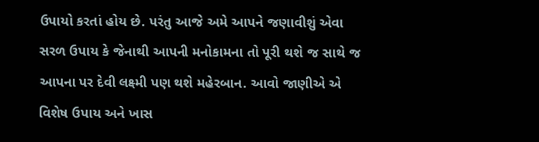ઉપાયો કરતાં હોય છે. પરંતુ આજે અમે આપને જણાવીશું એવા સરળ ઉપાય કે જેનાથી આપની મનોકામના તો પૂરી થશે જ સાથે જ આપના પર દેવી લક્ષ્મી પણ થશે મહેરબાન. આવો જાણીએ એ વિશેષ ઉપાય અને ખાસ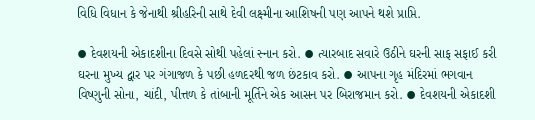વિધિ વિધાન કે જેનાથી શ્રીહરિની સાથે દેવી લક્ષ્મીના આશિષની પણ આપને થશે પ્રાપ્તિ.

⦁ દેવશયની એકાદશીના દિવસે સોથી પહેલાં સ્નાન કરો. ⦁ ત્યારબાદ સવારે ઉઠીને ઘરની સાફ સફાઈ કરી ઘરના મુખ્ય દ્વાર પર ગંગાજળ કે પછી હળદરથી જળ છંટકાવ કરો. ⦁ આપના ગૃહ મંદિરમાં ભગવાન વિષ્ણુની સોના, ચાંદી, પીત્તળ કે તાંબાની મૂર્તિને એક આસન પર બિરાજમાન કરો. ⦁ દેવશયની એકાદશી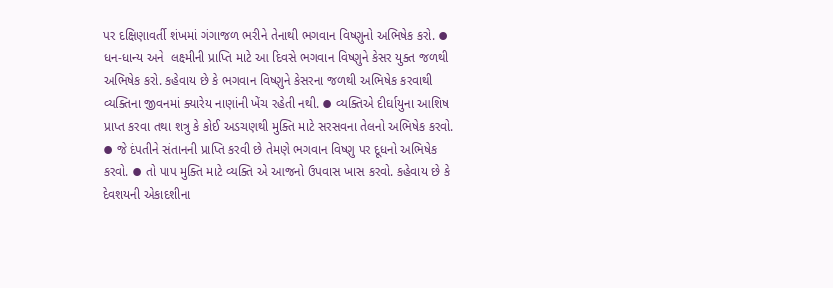પર દક્ષિણાવર્તી શંખમાં ગંગાજળ ભરીને તેનાથી ભગવાન વિષ્ણુનો અભિષેક કરો. ⦁ ધન-ધાન્ય અને  લક્ષ્‍મીની પ્રાપ્તિ માટે આ દિવસે ભગવાન વિષ્ણુને કેસર યુક્ત જળથી અભિષેક કરો. કહેવાય છે કે ભગવાન વિષ્ણુને કેસરના જળથી અભિષેક કરવાથી વ્યક્તિના જીવનમાં ક્યારેય નાણાંની ખેંચ રહેતી નથી. ⦁ વ્યક્તિએ દીર્ઘાયુના આશિષ પ્રાપ્ત કરવા તથા શત્રુ કે કોઈ અડચણથી મુક્તિ માટે સરસવના તેલનો અભિષેક કરવો. ⦁ જે દંપતીને સંતાનની પ્રાપ્તિ કરવી છે તેમણે ભગવાન વિષ્ણુ પર દૂધનો અભિષેક કરવો. ⦁ તો પાપ મુક્તિ માટે વ્યક્તિ એ આજનો ઉપવાસ ખાસ કરવો. કહેવાય છે કે દેવશયની એકાદશીના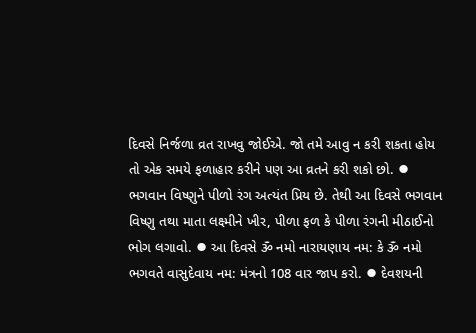દિવસે નિર્જળા વ્રત રાખવુ જોઈએ. જો તમે આવુ ન કરી શકતા હોય તો એક સમયે ફળાહાર કરીને પણ આ વ્રતને કરી શકો છો. ⦁ ભગવાન વિષ્ણુને પીળો રંગ અત્યંત પ્રિય છે. તેથી આ દિવસે ભગવાન વિષ્ણુ તથા માતા લક્ષ્મીને ખીર, પીળા ફળ કે પીળા રંગની મીઠાઈનો ભોગ લગાવો. ⦁ આ દિવસે ૐ નમો નારાયણાય નમ: કે ૐ નમો ભગવતે વાસુદેવાય નમ: મંત્રનો 108 વાર જાપ કરો. ⦁ દેવશયની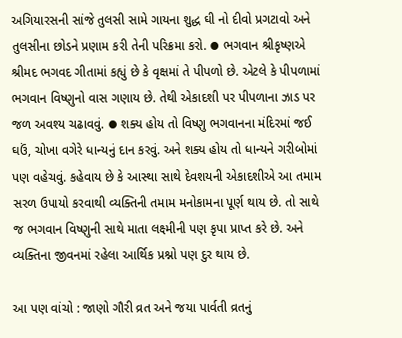અગિયારસની સાંજે તુલસી સામે ગાયના શુદ્ધ ઘી નો દીવો પ્રગટાવો અને તુલસીના છોડને પ્રણામ કરી તેની પરિક્રમા કરો. ⦁ ભગવાન શ્રીકૃષ્ણએ શ્રીમદ ભગવદ ગીતામાં કહ્યું છે કે વૃક્ષમાં તે પીપળો છે. એટલે કે પીપળામાં ભગવાન વિષ્ણુનો વાસ ગણાય છે. તેથી એકાદશી પર પીપળાના ઝાડ પર જળ અવશ્ય ચઢાવવું. ⦁ શક્ય હોય તો વિષ્ણુ ભગવાનના મંદિરમાં જઈ ઘઉં, ચોખા વગેરે ધાન્યનું દાન કરવું. અને શક્ય હોય તો ધાન્યને ગરીબોમાં પણ વહેચવું. કહેવાય છે કે આસ્થા સાથે દેવશયની એકાદશીએ આ તમામ સરળ ઉપાયો કરવાથી વ્યક્તિની તમામ મનોકામના પૂર્ણ થાય છે. તો સાથે જ ભગવાન વિષ્ણુની સાથે માતા લક્ષ્મીની પણ કૃપા પ્રાપ્ત કરે છે. અને વ્યક્તિના જીવનમાં રહેલા આર્થિક પ્રશ્નો પણ દુર થાય છે.

આ પણ વાંચો : જાણો ગૌરી વ્રત અને જયા પાર્વતી વ્રતનું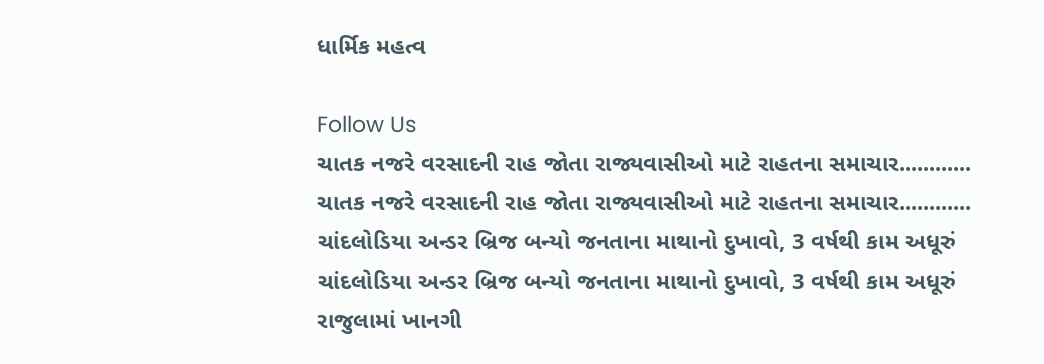ધાર્મિક મહત્વ

Follow Us
ચાતક નજરે વરસાદની રાહ જોતા રાજ્યવાસીઓ માટે રાહતના સમાચાર............
ચાતક નજરે વરસાદની રાહ જોતા રાજ્યવાસીઓ માટે રાહતના સમાચાર............
ચાંદલોડિયા અન્ડર બ્રિજ બન્યો જનતાના માથાનો દુખાવો, 3 વર્ષથી કામ અધૂરું
ચાંદલોડિયા અન્ડર બ્રિજ બન્યો જનતાના માથાનો દુખાવો, 3 વર્ષથી કામ અધૂરું
રાજુલામાં ખાનગી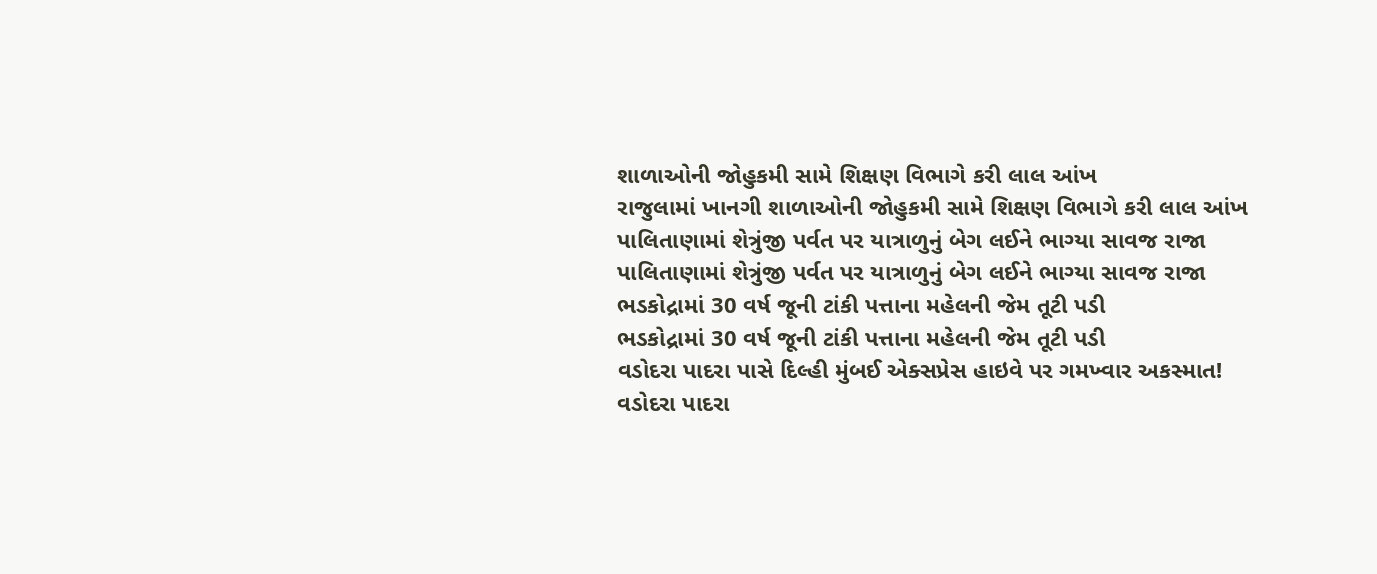શાળાઓની જોહુકમી સામે શિક્ષણ વિભાગે કરી લાલ આંખ
રાજુલામાં ખાનગી શાળાઓની જોહુકમી સામે શિક્ષણ વિભાગે કરી લાલ આંખ
પાલિતાણામાં શેત્રુંજી પર્વત પર યાત્રાળુનું બેગ લઈને ભાગ્યા સાવજ રાજા
પાલિતાણામાં શેત્રુંજી પર્વત પર યાત્રાળુનું બેગ લઈને ભાગ્યા સાવજ રાજા
ભડકોદ્રામાં 30 વર્ષ જૂની ટાંકી પત્તાના મહેલની જેમ તૂટી પડી
ભડકોદ્રામાં 30 વર્ષ જૂની ટાંકી પત્તાના મહેલની જેમ તૂટી પડી
વડોદરા પાદરા પાસે દિલ્હી મુંબઈ એક્સપ્રેસ હાઇવે પર ગમખ્વાર અકસ્માત!
વડોદરા પાદરા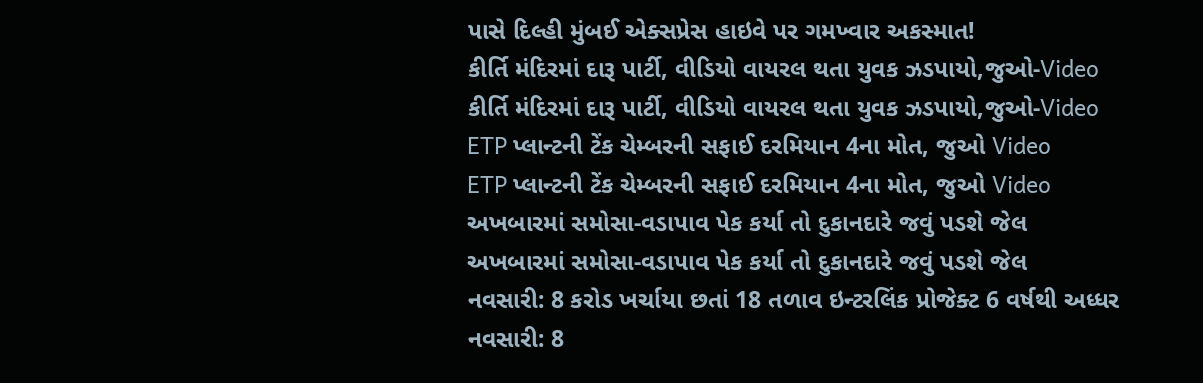પાસે દિલ્હી મુંબઈ એક્સપ્રેસ હાઇવે પર ગમખ્વાર અકસ્માત!
કીર્તિ મંદિરમાં દારૂ પાર્ટી, વીડિયો વાયરલ થતા યુવક ઝડપાયો,જુઓ-Video
કીર્તિ મંદિરમાં દારૂ પાર્ટી, વીડિયો વાયરલ થતા યુવક ઝડપાયો,જુઓ-Video
ETP પ્લાન્ટની ટેંક ચેમ્બરની સફાઈ દરમિયાન 4ના મોત, જુઓ Video
ETP પ્લાન્ટની ટેંક ચેમ્બરની સફાઈ દરમિયાન 4ના મોત, જુઓ Video
અખબારમાં સમોસા-વડાપાવ પેક કર્યા તો દુકાનદારે જવું પડશે જેલ
અખબારમાં સમોસા-વડાપાવ પેક કર્યા તો દુકાનદારે જવું પડશે જેલ
નવસારી: 8 કરોડ ખર્ચાયા છતાં 18 તળાવ ઇન્ટરલિંક પ્રોજેક્ટ 6 વર્ષથી અધ્ધર
નવસારી: 8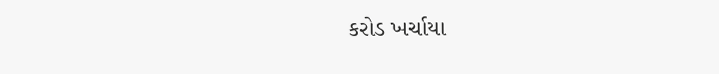કરોડ ખર્ચાયા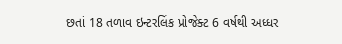છતાં 18 તળાવ ઇન્ટરલિંક પ્રોજેક્ટ 6 વર્ષથી અધ્ધર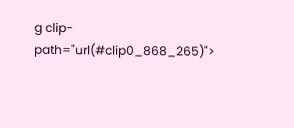g clip-path="url(#clip0_868_265)">